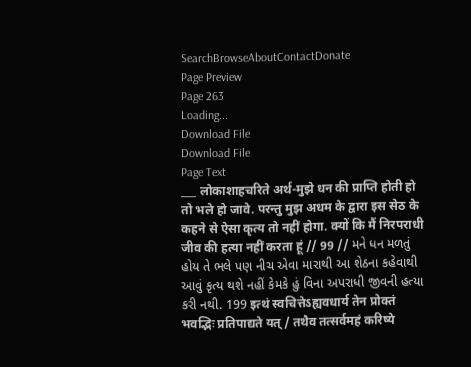SearchBrowseAboutContactDonate
Page Preview
Page 263
Loading...
Download File
Download File
Page Text
___ लोकाशाहचरिते अर्थ-मुझे धन की प्राप्ति होती हो तो भले हो जावे. परन्तु मुझ अधम के द्वारा इस सेठ के कहने से ऐसा कृत्य तो नहीं होगा. क्यों कि मैं निरपराधी जीव की हत्या नहीं करता हूं // 99 // મને ધન મળતું હોય તે ભલે પણ નીચ એવા મારાથી આ શેઠના કહેવાથી આવું કૃત્ય થશે નહીં કેમકે હું વિના અપરાધી જીવની હત્યા કરી નથી. 199 इत्थं स्वचित्तेऽह्यवधार्य तेन प्रोक्तं भवद्भिः प्रतिपाद्यते यत् / तथैव तत्सर्वमहं करिष्ये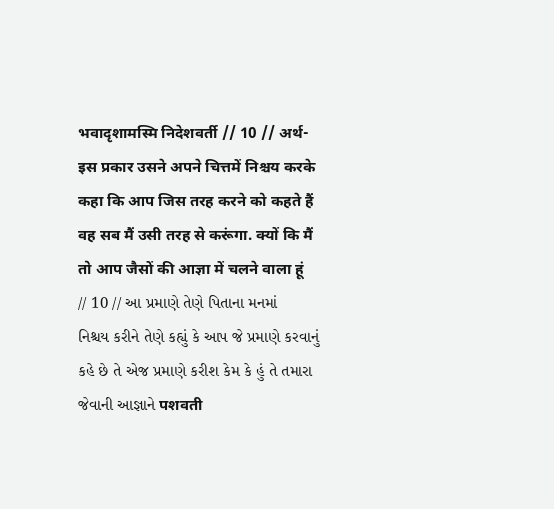भवादृशामस्मि निदेशवर्ती // 10 // अर्थ-इस प्रकार उसने अपने चित्तमें निश्चय करके कहा कि आप जिस तरह करने को कहते हैं वह सब मैं उसी तरह से करूंगा. क्यों कि मैं तो आप जैसों की आज्ञा में चलने वाला हूं // 10 // આ પ્રમાણે તેણે પિતાના મનમાં નિશ્ચય કરીને તેણે કહ્યું કે આપ જે પ્રમાણે કરવાનું કહે છે તે એજ પ્રમાણે કરીશ કેમ કે હું તે તમારા જેવાની આજ્ઞાને पशवती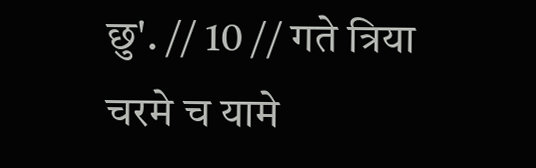छु'. // 10 // गते त्रिया चरमे च यामे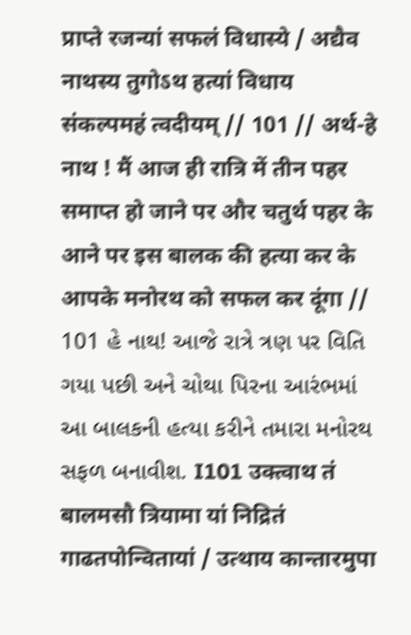प्राप्ते रजन्यां सफलं विधास्ये / अद्यैव नाथस्य तुगोऽथ हत्यां विधाय संकल्पमहं त्वदीयम् // 101 // अर्थ-हे नाथ ! मैं आज ही रात्रि में तीन पहर समाप्त हो जाने पर और चतुर्थ पहर के आने पर इस बालक की हत्या कर के आपके मनोरथ को सफल कर दूंगा // 101 હે નાથ! આજે રાત્રે ત્રણ પર વિતિ ગયા પછી અને ચોથા પિરના આરંભમાં આ બાલકની હત્યા કરીને તમારા મનોરથ સફળ બનાવીશ. I101 उक्त्वाथ तं बालमसौ त्रियामा यां निद्रितं गाढतपोन्वितायां / उत्थाय कान्तारमुपा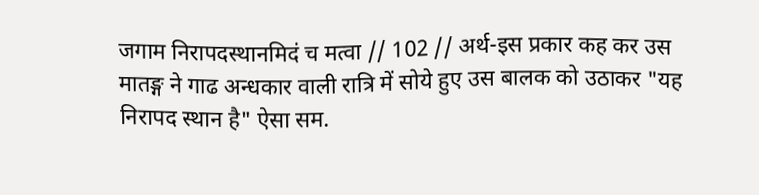जगाम निरापदस्थानमिदं च मत्वा // 102 // अर्थ-इस प्रकार कह कर उस मातङ्ग ने गाढ अन्धकार वाली रात्रि में सोये हुए उस बालक को उठाकर "यह निरापद स्थान है" ऐसा सम.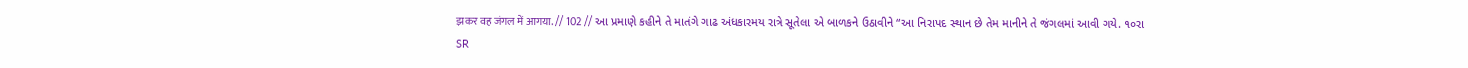झकर वह जंगल में आगया. // 102 // આ પ્રમાણે કહીને તે માતંગે ગાઢ અંધકારમય રાત્રે સૂતેલા એ બાળકને ઉઠાવીને “આ નિરાપદ સ્થાન છે તેમ માનીને તે જંગલમાં આવી ગયે. ૧૦રા
SR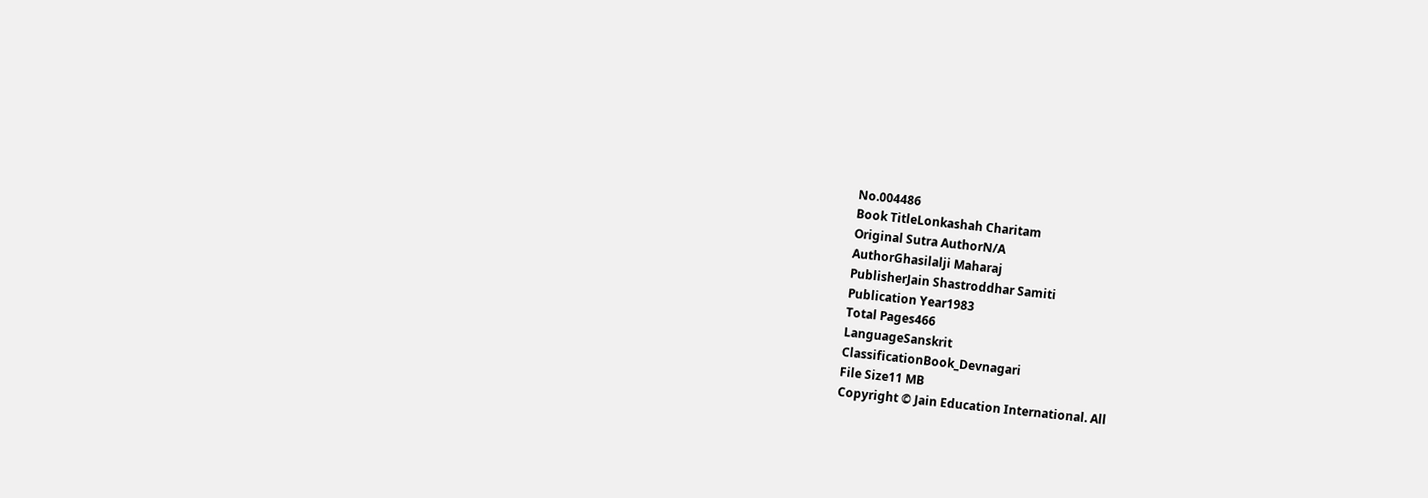No.004486
Book TitleLonkashah Charitam
Original Sutra AuthorN/A
AuthorGhasilalji Maharaj
PublisherJain Shastroddhar Samiti
Publication Year1983
Total Pages466
LanguageSanskrit
ClassificationBook_Devnagari
File Size11 MB
Copyright © Jain Education International. All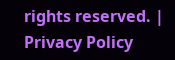rights reserved. | Privacy Policy